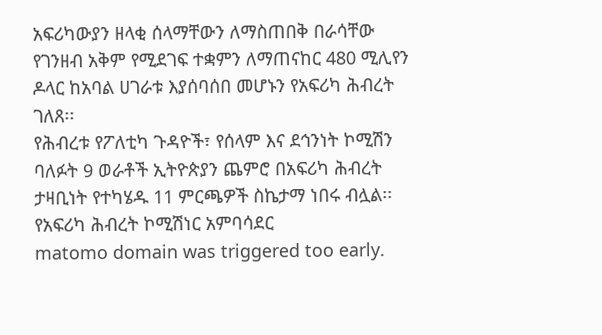አፍሪካውያን ዘላቂ ሰላማቸውን ለማስጠበቅ በራሳቸው የገንዘብ አቅም የሚደገፍ ተቋምን ለማጠናከር 480 ሚሊየን ዶላር ከአባል ሀገራቱ እያሰባሰበ መሆኑን የአፍሪካ ሕብረት ገለጸ፡፡
የሕብረቱ የፖለቲካ ጉዳዮች፣ የሰላም እና ደኅንነት ኮሚሽን ባለፉት 9 ወራቶች ኢትዮጵያን ጨምሮ በአፍሪካ ሕብረት ታዛቢነት የተካሄዱ 11 ምርጫዎች ስኬታማ ነበሩ ብሏል፡፡ የአፍሪካ ሕብረት ኮሚሽነር አምባሳደር
matomo domain was triggered too early.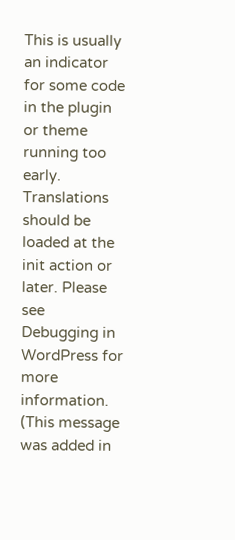This is usually an indicator for some code in the plugin or theme running too early. Translations should be loaded at the init action or later. Please see Debugging in WordPress for more information. (This message was added in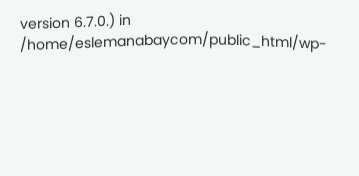version 6.7.0.) in /home/eslemanabaycom/public_html/wp-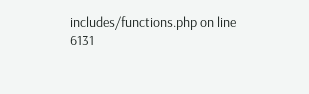includes/functions.php on line 6131